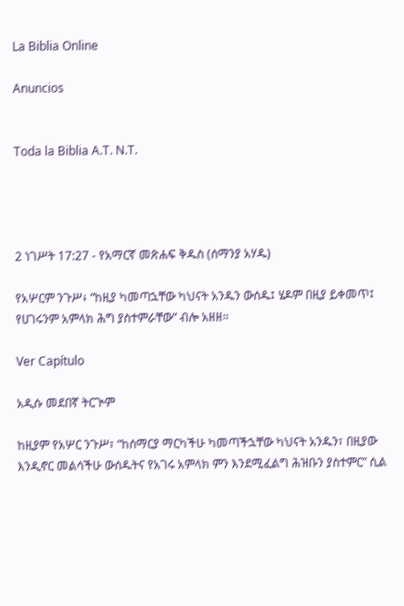La Biblia Online

Anuncios


Toda la Biblia A.T. N.T.




2 ነገሥት 17:27 - የአማርኛ መጽሐፍ ቅዱስ (ሰማንያ አሃዱ)

የአሦርም ንጉሥ፥ “ከዚያ ካመጣኋቸው ካህናት አንዱን ውሰዱ፤ ሄዶም በዚያ ይቀመጥ፤ የሀገሩንም አምላክ ሕግ ያስተምራቸው” ብሎ አዘዘ።

Ver Capítulo

አዲሱ መደበኛ ትርጒም

ከዚያም የአሦር ንጉሥ፣ “ከሰማርያ ማርካችሁ ካመጣችኋቸው ካህናት አንዱን፣ በዚያው እንዲኖር መልሳችሁ ውሰዱትና የአገሩ አምላክ ምን እንደሚፈልግ ሕዝቡን ያስተምር” ሲል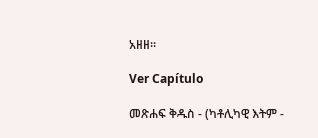አዘዘ።

Ver Capítulo

መጽሐፍ ቅዱስ - (ካቶሊካዊ እትም -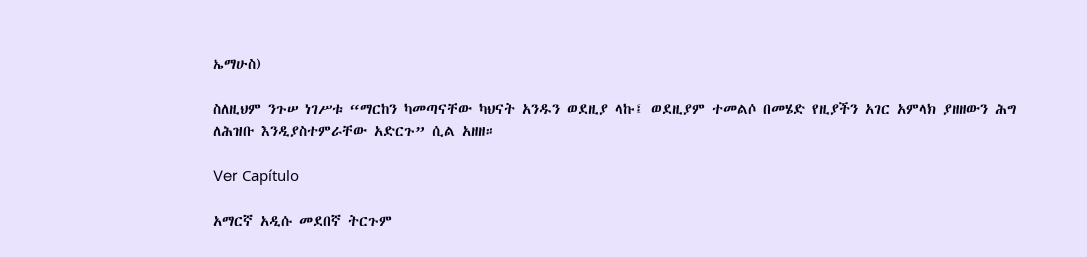ኤማሁስ)

ስለዚህም ንጉሠ ነገሥቱ “ማርከን ካመጣናቸው ካህናት አንዱን ወደዚያ ላኩ፤ ወደዚያም ተመልሶ በመሄድ የዚያችን አገር አምላክ ያዘዘውን ሕግ ለሕዝቡ እንዲያስተምራቸው አድርጉ” ሲል አዘዘ።

Ver Capítulo

አማርኛ አዲሱ መደበኛ ትርጉም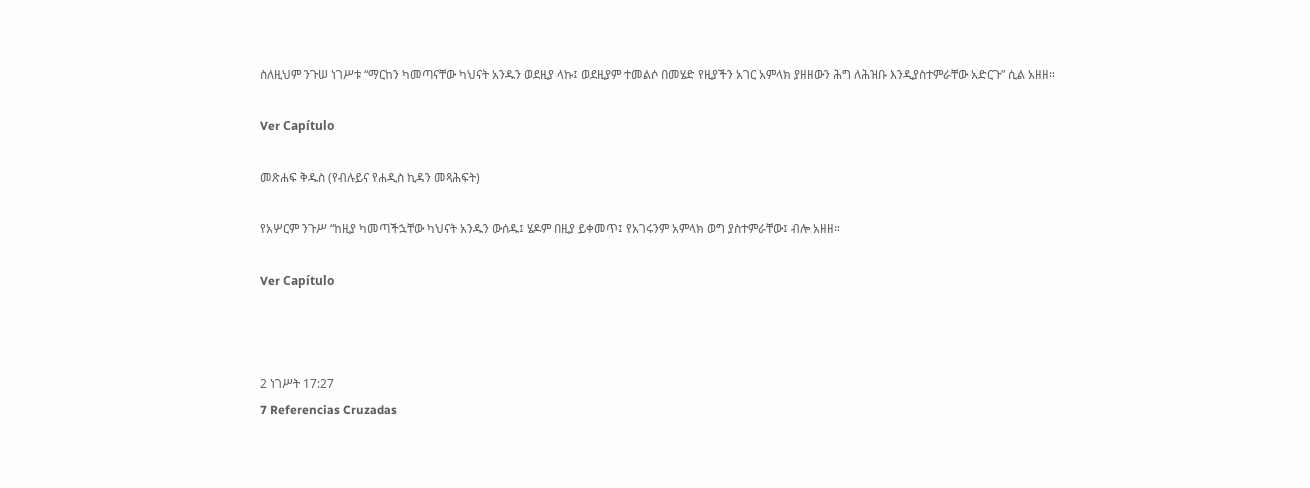ስለዚህም ንጉሠ ነገሥቱ “ማርከን ካመጣናቸው ካህናት አንዱን ወደዚያ ላኩ፤ ወደዚያም ተመልሶ በመሄድ የዚያችን አገር አምላክ ያዘዘውን ሕግ ለሕዝቡ እንዲያስተምራቸው አድርጉ” ሲል አዘዘ።

Ver Capítulo

መጽሐፍ ቅዱስ (የብሉይና የሐዲስ ኪዳን መጻሕፍት)

የአሦርም ንጉሥ “ከዚያ ካመጣችኋቸው ካህናት አንዱን ውሰዱ፤ ሄዶም በዚያ ይቀመጥ፤ የአገሩንም አምላክ ወግ ያስተምራቸው፤ ብሎ አዘዘ።

Ver Capítulo



2 ነገሥት 17:27
7 Referencias Cruzadas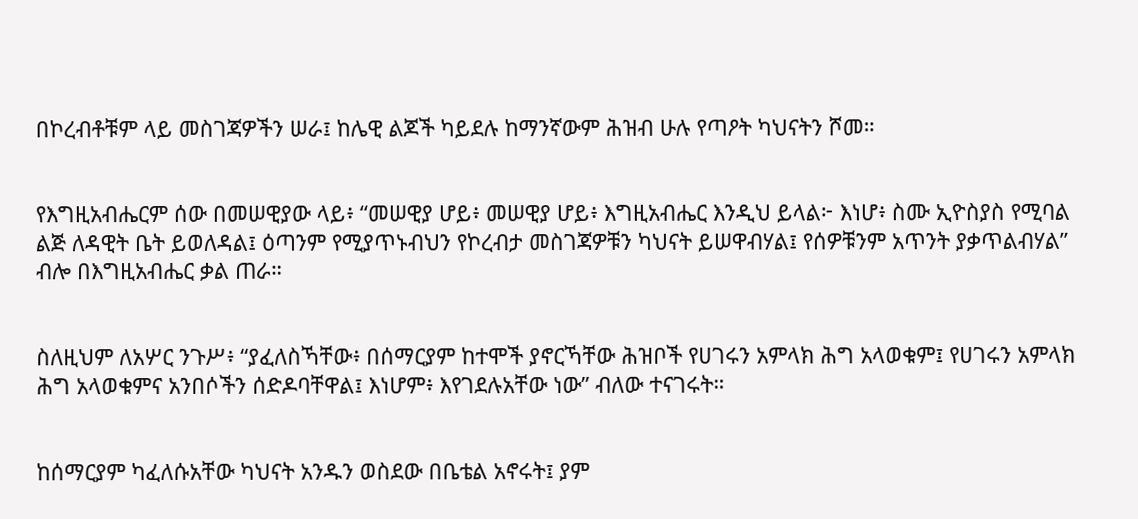በኮረብቶቹም ላይ መስገጃዎችን ሠራ፤ ከሌዊ ልጆች ካይደሉ ከማንኛውም ሕዝብ ሁሉ የጣዖት ካህናትን ሾመ።


የእግዚአብሔርም ሰው በመሠዊያው ላይ፥ “መሠዊያ ሆይ፥ መሠዊያ ሆይ፥ እግዚአብሔር እንዲህ ይላል፦ እነሆ፥ ስሙ ኢዮስያስ የሚባል ልጅ ለዳዊት ቤት ይወለዳል፤ ዕጣንም የሚያጥኑብህን የኮረብታ መስገጃዎቹን ካህናት ይሠዋብሃል፤ የሰዎቹንም አጥንት ያቃጥልብሃል” ብሎ በእግዚአብሔር ቃል ጠራ።


ስለዚህም ለአሦር ንጉሥ፥ “ያፈለስኻቸው፥ በሰማርያም ከተሞች ያኖርኻቸው ሕዝቦች የሀገሩን አምላክ ሕግ አላወቁም፤ የሀገሩን አምላክ ሕግ አላወቁምና አንበሶችን ሰድዶባቸዋል፤ እነሆም፥ እየገደሉአቸው ነው” ብለው ተናገሩት።


ከሰማርያም ካፈለሱአቸው ካህናት አንዱን ወስደው በቤቴል አኖሩት፤ ያም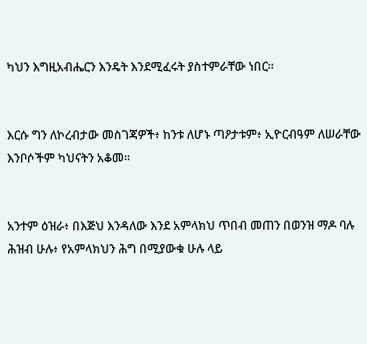ካህን እግዚአብሔርን እንዴት እንደሚፈሩት ያስተምራቸው ነበር።


እርሱ ግን ለኮረብታው መስገጃዎች፥ ከንቱ ለሆኑ ጣዖታቱም፥ ኢዮርብዓም ለሠራቸው እንቦሶችም ካህናትን አቆመ።


አንተም ዕዝራ፥ በእጅህ እንዳለው እንደ አምላክህ ጥበብ መጠን በወንዝ ማዶ ባሉ ሕዝብ ሁሉ፥ የአምላክህን ሕግ በሚያውቁ ሁሉ ላይ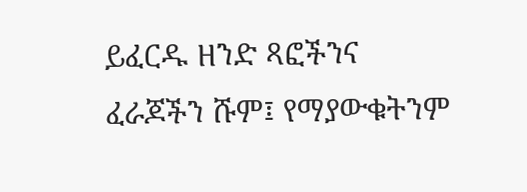ይፈርዱ ዘንድ ጻፎችንና ፈራጆችን ሹም፤ የማያውቁትንም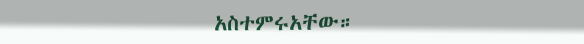አስተምሩአቸው።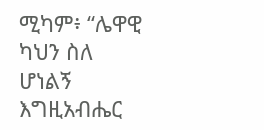ሚካም፥ “ሌዋዊ ካህን ስለ ሆነልኝ እግዚአብሔር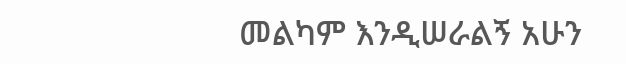መልካም እንዲሠራልኝ አሁን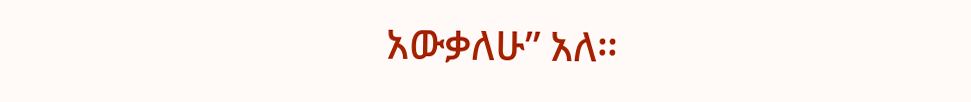አውቃለሁ” አለ።